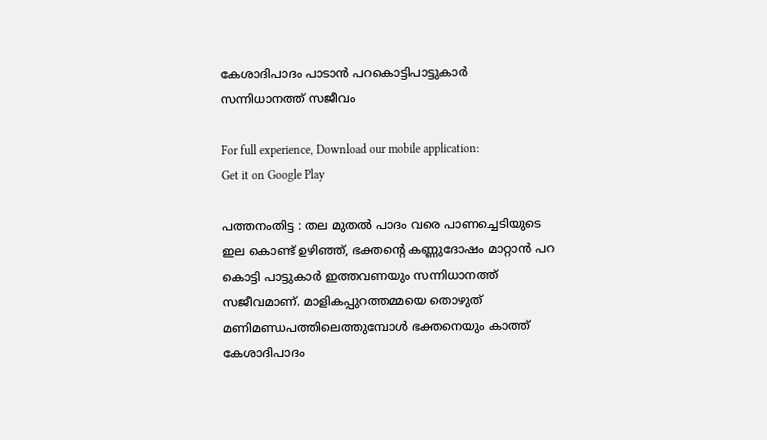കേശാദിപാദം പാടാന്‍ പറകൊട്ടിപാട്ടുകാര്‍ സന്നിധാനത്ത് സജീവം

For full experience, Download our mobile application:
Get it on Google Play

പത്തനംതിട്ട : തല മുതല്‍ പാദം വരെ പാണച്ചെടിയുടെ ഇല കൊണ്ട് ഉഴിഞ്ഞ്, ഭക്തന്റെ കണ്ണുദോഷം മാറ്റാന്‍ പറ കൊട്ടി പാട്ടുകാര്‍ ഇത്തവണയും സന്നിധാനത്ത് സജീവമാണ്. മാളികപ്പുറത്തമ്മയെ തൊഴുത് മണിമണ്ഡപത്തിലെത്തുമ്പോള്‍ ഭക്തനെയും കാത്ത് കേശാദിപാദം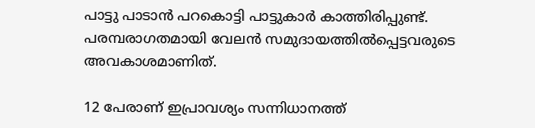പാട്ടു പാടാന്‍ പറകൊട്ടി പാട്ടുകാര്‍ കാത്തിരിപ്പുണ്ട്. പരമ്പരാഗതമായി വേലന്‍ സമുദായത്തില്‍പ്പെട്ടവരുടെ അവകാശമാണിത്.

12 പേരാണ് ഇപ്രാവശ്യം സന്നിധാനത്ത്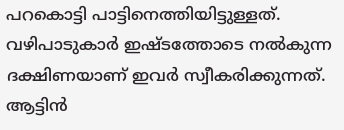പറകൊട്ടി പാട്ടിനെത്തിയിട്ടുള്ളത്. വഴിപാടുകാര്‍ ഇഷ്ടത്തോടെ നല്‍കുന്ന ദക്ഷിണയാണ് ഇവര്‍ സ്വീകരിക്കുന്നത്. ആട്ടിന്‍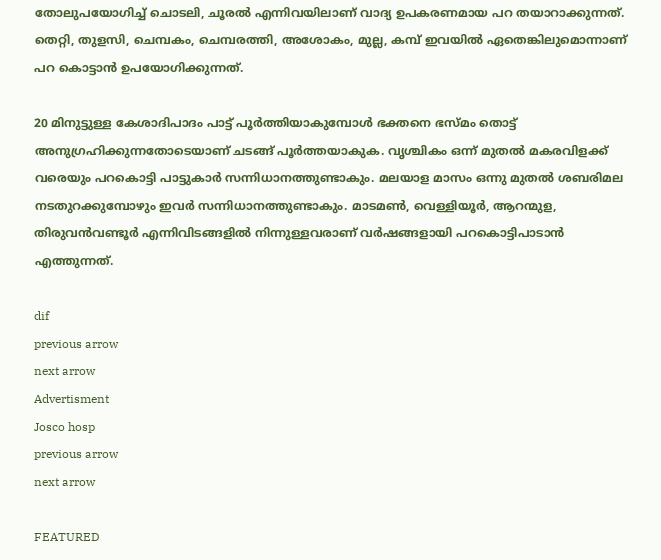തോലുപയോഗിച്ച് ചൊടലി, ചൂരല്‍ എന്നിവയിലാണ് വാദ്യ ഉപകരണമായ പറ തയാറാക്കുന്നത്. തെറ്റി, തുളസി, ചെമ്പകം, ചെമ്പരത്തി, അശോകം, മുല്ല, കമ്പ് ഇവയില്‍ ഏതെങ്കിലുമൊന്നാണ് പറ കൊട്ടാന്‍ ഉപയോഗിക്കുന്നത്.

20 മിനുട്ടുള്ള കേശാദിപാദം പാട്ട് പൂര്‍ത്തിയാകുമ്പോള്‍ ഭക്തനെ ഭസ്മം തൊട്ട് അനുഗ്രഹിക്കുന്നതോടെയാണ് ചടങ്ങ് പൂര്‍ത്തയാകുക. വൃശ്ചികം ഒന്ന് മുതല്‍ മകരവിളക്ക് വരെയും പറകൊട്ടി പാട്ടുകാര്‍ സന്നിധാനത്തുണ്ടാകും. മലയാള മാസം ഒന്നു മുതല്‍ ശബരിമല നടതുറക്കുമ്പോഴും ഇവര്‍ സന്നിധാനത്തുണ്ടാകും. മാടമണ്‍, വെള്ളിയൂര്‍, ആറന്മുള, തിരുവന്‍വണ്ടൂര്‍ എന്നിവിടങ്ങളില്‍ നിന്നുള്ളവരാണ് വര്‍ഷങ്ങളായി പറകൊട്ടിപാടാന്‍ എത്തുന്നത്.

dif
previous arrow
next arrow
Advertisment
Josco hosp
previous arrow
next arrow

FEATURED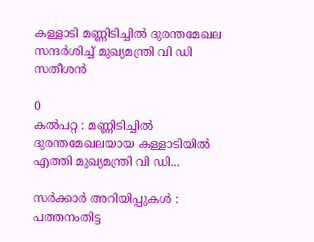കള്ളാടി മണ്ണിടിച്ചിൽ ദുരന്തമേഖല സന്ദർശിച്ച് മുഖ്യമന്ത്രി വി ഡി സതീശൻ

0
കൽപറ്റ : മണ്ണിടിച്ചിൽ ദുരന്തമേഖലയായ കള്ളാടിയിൽ എത്തി മുഖ്യമന്ത്രി വി ഡി...

സര്‍ക്കാര്‍ അറിയിപ്പുകള്‍ : പത്തനംതിട്ട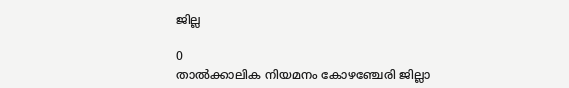ജില്ല

0
താല്‍ക്കാലിക നിയമനം കോഴഞ്ചേരി ജില്ലാ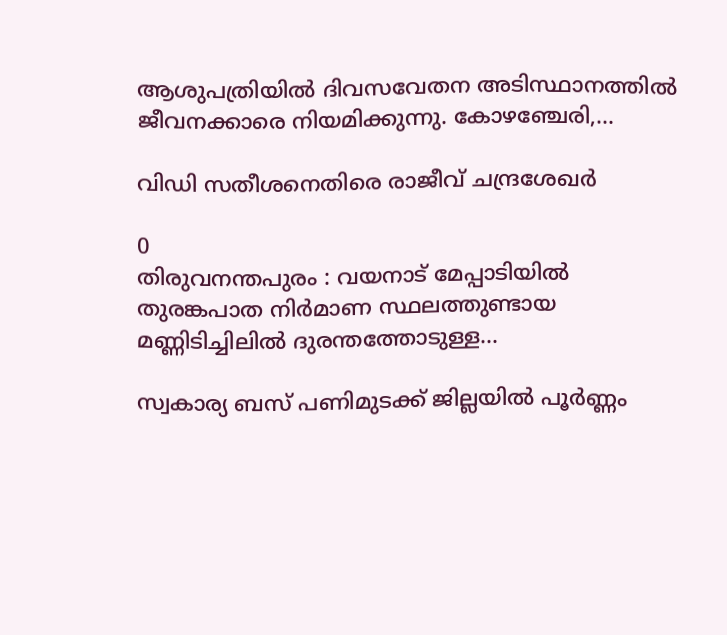ആശുപത്രിയില്‍ ദിവസവേതന അടിസ്ഥാനത്തില്‍ ജീവനക്കാരെ നിയമിക്കുന്നു. കോഴഞ്ചേരി,...

വിഡി സതീശനെതിരെ രാജീവ് ചന്ദ്രശേഖർ

0
തിരുവനന്തപുരം : വയനാട് മേപ്പാടിയിൽ തുരങ്കപാത നിർമാണ സ്ഥലത്തുണ്ടായ മണ്ണിടിച്ചിലിൽ ദുരന്തത്തോടുള്ള...

സ്വകാര്യ ബസ് പണിമുടക്ക് ജില്ലയില്‍ പൂര്‍ണ്ണം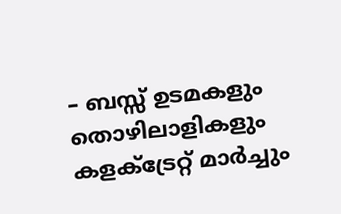– ബസ്സ്‌ ഉടമകളും തൊഴിലാളികളും കളക്ട്രേറ്റ് മാർച്ചും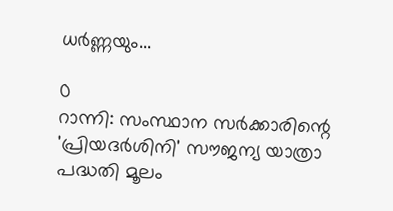ധർണ്ണയും...

0
റാന്നി: സംസ്ഥാന സർക്കാരിന്റെ 'പ്രിയദർശിനി' സൗജന്യ യാത്രാ പദ്ധതി മൂലം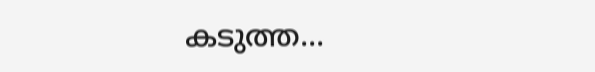കടുത്ത...